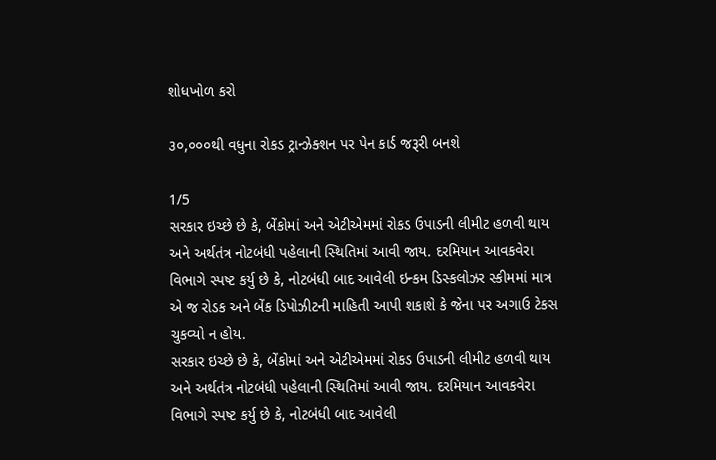શોધખોળ કરો

૩૦,૦૦૦થી વધુના રોકડ ટ્રાન્ઝેક્શન પર પેન કાર્ડ જરૂરી બનશે

1/5
સરકાર ઇચ્‍છે છે કે, બેંકોમાં અને એટીએમમાં રોકડ ઉપાડની લીમીટ હળવી થાય અને અર્થતંત્ર નોટબંધી પહેલાની સ્‍થિતિમાં આવી જાય. દરમિયાન આવકવેરા વિભાગે સ્‍પષ્‍ટ કર્યુ છે કે, નોટબંધી બાદ આવેલી ઇન્‍કમ ડિસ્‍કલોઝર સ્‍કીમમાં માત્ર એ જ રોડક અને બેંક ડિપોઝીટની માહિતી આપી શકાશે કે જેના પર અગાઉ ટેકસ ચુકવ્‍યો ન હોય.
સરકાર ઇચ્‍છે છે કે, બેંકોમાં અને એટીએમમાં રોકડ ઉપાડની લીમીટ હળવી થાય અને અર્થતંત્ર નોટબંધી પહેલાની સ્‍થિતિમાં આવી જાય. દરમિયાન આવકવેરા વિભાગે સ્‍પષ્‍ટ કર્યુ છે કે, નોટબંધી બાદ આવેલી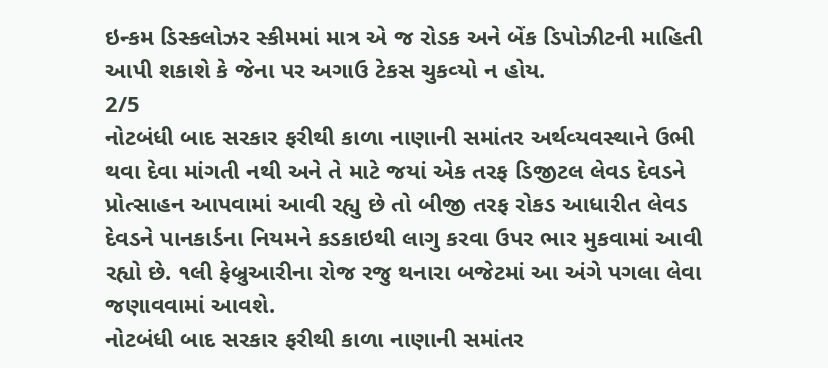ઇન્‍કમ ડિસ્‍કલોઝર સ્‍કીમમાં માત્ર એ જ રોડક અને બેંક ડિપોઝીટની માહિતી આપી શકાશે કે જેના પર અગાઉ ટેકસ ચુકવ્‍યો ન હોય.
2/5
નોટબંધી બાદ સરકાર ફરીથી કાળા નાણાની સમાંતર અર્થવ્‍યવસ્‍થાને ઉભી થવા દેવા માંગતી નથી અને તે માટે જયાં એક તરફ ડિજીટલ લેવડ દેવડને પ્રોત્‍સાહન આપવામાં આવી રહ્યુ છે તો બીજી તરફ રોકડ આધારીત લેવડ દેવડને પાનકાર્ડના નિયમને કડકાઇથી લાગુ કરવા ઉપર ભાર મુકવામાં આવી રહ્યો છે. ૧લી ફેબ્રુઆરીના રોજ રજુ થનારા બજેટમાં આ અંગે પગલા લેવા જણાવવામાં આવશે.
નોટબંધી બાદ સરકાર ફરીથી કાળા નાણાની સમાંતર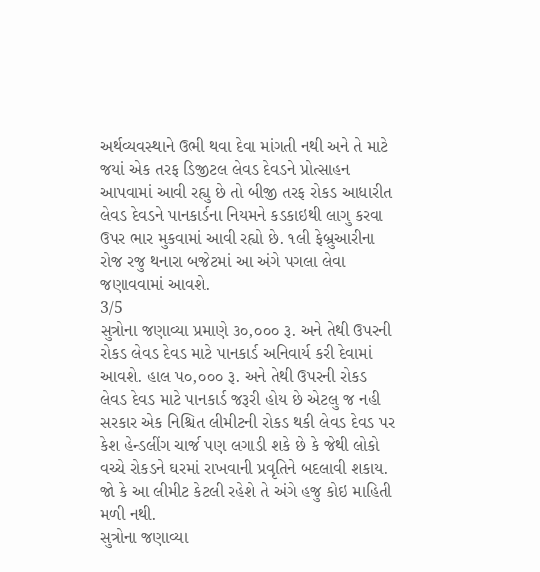અર્થવ્‍યવસ્‍થાને ઉભી થવા દેવા માંગતી નથી અને તે માટે જયાં એક તરફ ડિજીટલ લેવડ દેવડને પ્રોત્‍સાહન આપવામાં આવી રહ્યુ છે તો બીજી તરફ રોકડ આધારીત લેવડ દેવડને પાનકાર્ડના નિયમને કડકાઇથી લાગુ કરવા ઉપર ભાર મુકવામાં આવી રહ્યો છે. ૧લી ફેબ્રુઆરીના રોજ રજુ થનારા બજેટમાં આ અંગે પગલા લેવા જણાવવામાં આવશે.
3/5
સુત્રોના જણાવ્‍યા પ્રમાણે ૩૦,૦૦૦ રૂ. અને તેથી ઉપરની રોકડ લેવડ દેવડ માટે પાનકાર્ડ અનિવાર્ય કરી દેવામાં આવશે. હાલ પ૦,૦૦૦ રૂ. અને તેથી ઉપરની રોકડ લેવડ દેવડ માટે પાનકાર્ડ જરૂરી હોય છે એટલુ જ નહી સરકાર એક નિશ્ચિત લીમીટની રોકડ થકી લેવડ દેવડ પર કેશ હેન્‍ડલીંગ ચાર્જ પણ લગાડી શકે છે કે જેથી લોકો વચ્‍ચે રોકડને ઘરમાં રાખવાની પ્રવૃતિને બદલાવી શકાય. જો કે આ લીમીટ કેટલી રહેશે તે અંગે હજુ કોઇ માહિતી મળી નથી.
સુત્રોના જણાવ્‍યા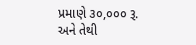પ્રમાણે ૩૦,૦૦૦ રૂ. અને તેથી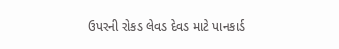ઉપરની રોકડ લેવડ દેવડ માટે પાનકાર્ડ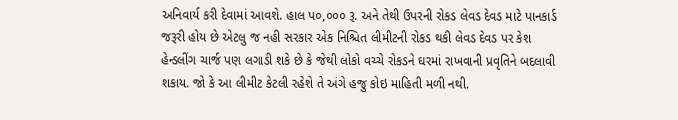અનિવાર્ય કરી દેવામાં આવશે. હાલ પ૦,૦૦૦ રૂ. અને તેથી ઉપરની રોકડ લેવડ દેવડ માટે પાનકાર્ડ જરૂરી હોય છે એટલુ જ નહી સરકાર એક નિશ્ચિત લીમીટની રોકડ થકી લેવડ દેવડ પર કેશ હેન્‍ડલીંગ ચાર્જ પણ લગાડી શકે છે કે જેથી લોકો વચ્‍ચે રોકડને ઘરમાં રાખવાની પ્રવૃતિને બદલાવી શકાય. જો કે આ લીમીટ કેટલી રહેશે તે અંગે હજુ કોઇ માહિતી મળી નથી.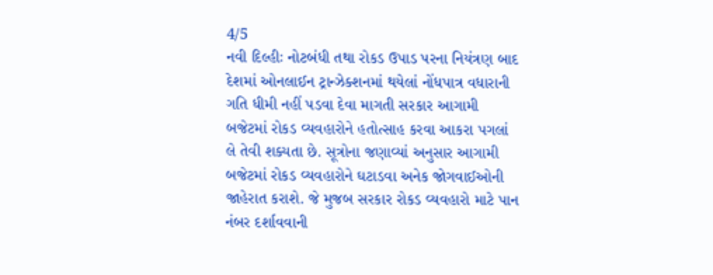4/5
નવી દિલ્હીઃ નોટબંધી તથા રોકડ ઉપાડ પરના નિયંત્રણ બાદ દેશમાં ઓનલાઈન ટ્રાન્ઝેક્શનમાં થયેલાં નોંધપાત્ર વધારાની ગતિ ધીમી નહીં પડવા દેવા માગતી સરકાર આગામી બજેટમાં રોકડ વ્યવહારોને હતોત્સાહ કરવા આકરા પગલાં લે તેવી શક્યતા છે. સૂત્રોના જણાવ્યાં અનુસાર આગામી બજેટમાં રોકડ વ્યવહારોને ઘટાડવા અનેક જોગવાઈઓની જાહેરાત કરાશે. જે મુજબ સરકાર રોકડ વ્‍યવહારો માટે પાન નંબર દર્શાવવાની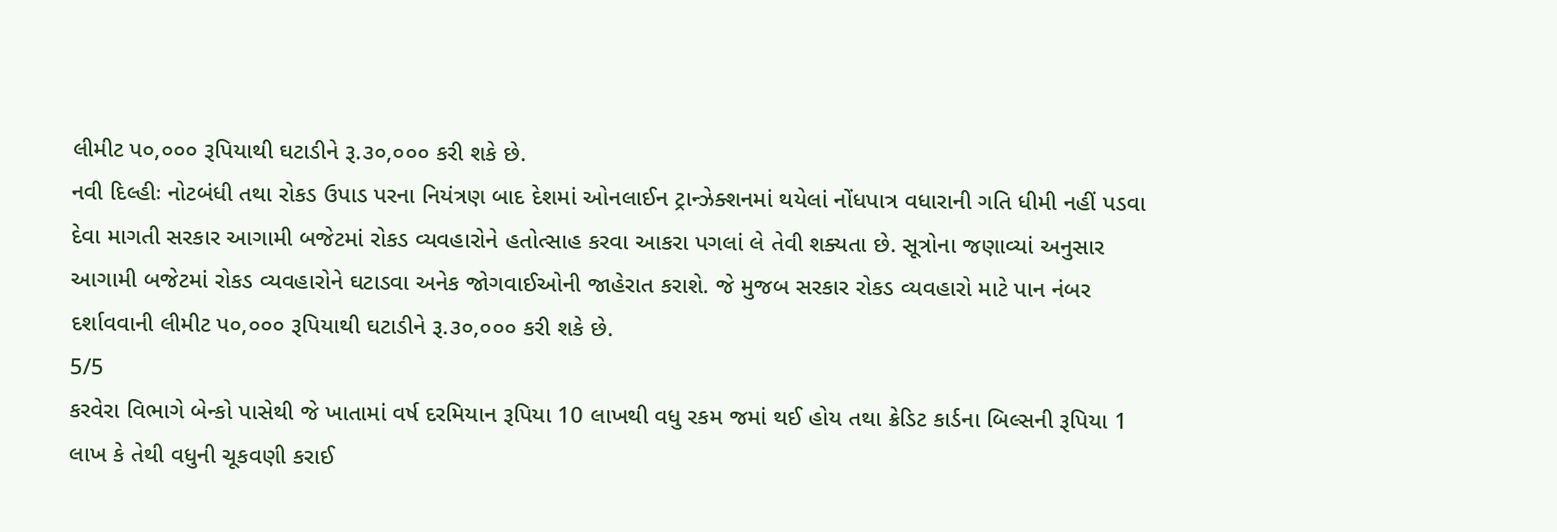લીમીટ પ૦,૦૦૦ રૂપિયાથી ઘટાડીને રૂ.૩૦,૦૦૦ કરી શકે છે.
નવી દિલ્હીઃ નોટબંધી તથા રોકડ ઉપાડ પરના નિયંત્રણ બાદ દેશમાં ઓનલાઈન ટ્રાન્ઝેક્શનમાં થયેલાં નોંધપાત્ર વધારાની ગતિ ધીમી નહીં પડવા દેવા માગતી સરકાર આગામી બજેટમાં રોકડ વ્યવહારોને હતોત્સાહ કરવા આકરા પગલાં લે તેવી શક્યતા છે. સૂત્રોના જણાવ્યાં અનુસાર આગામી બજેટમાં રોકડ વ્યવહારોને ઘટાડવા અનેક જોગવાઈઓની જાહેરાત કરાશે. જે મુજબ સરકાર રોકડ વ્‍યવહારો માટે પાન નંબર દર્શાવવાની લીમીટ પ૦,૦૦૦ રૂપિયાથી ઘટાડીને રૂ.૩૦,૦૦૦ કરી શકે છે.
5/5
કરવેરા વિભાગે બેન્કો પાસેથી જે ખાતામાં વર્ષ દરમિયાન રૂપિયા 10 લાખથી વધુ રકમ જમાં થઈ હોય તથા ક્રેડિટ કાર્ડના બિલ્સની રૂપિયા 1 લાખ કે તેથી વધુની ચૂકવણી કરાઈ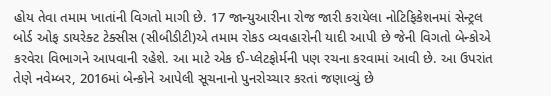હોય તેવા તમામ ખાતાંની વિગતો માગી છે. 17 જાન્યુઆરીના રોજ જારી કરાયેલા નોટિફિકેશનમાં સેન્ટ્રલ બોર્ડ ઓફ ડાયરેક્ટ ટેક્સીસ (સીબીડીટી)એ તમામ રોકડ વ્યવહારોની યાદી આપી છે જેની વિગતો બેન્કોએ કરવેરા વિભાગને આપવાની રહેશે. આ માટે એક ઈ-પ્લેટફોર્મની પણ રચના કરવામાં આવી છે. આ ઉપરાંત તેણે નવેમ્બર, 2016માં બેન્કોને આપેલી સૂચનાનો પુનરોચ્ચાર કરતાં જણાવ્યું છે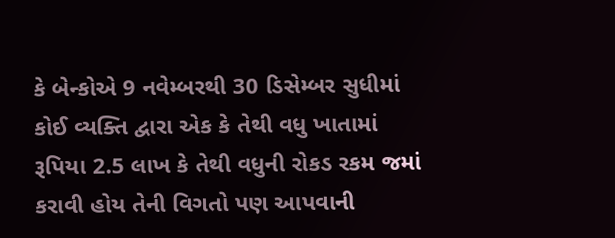કે બેન્કોએ 9 નવેમ્બરથી 30 ડિસેમ્બર સુધીમાં કોઈ વ્યક્તિ દ્વારા એક કે તેથી વધુ ખાતામાં રૂપિયા 2.5 લાખ કે તેથી વધુની રોકડ રકમ જમાં કરાવી હોય તેની વિગતો પણ આપવાની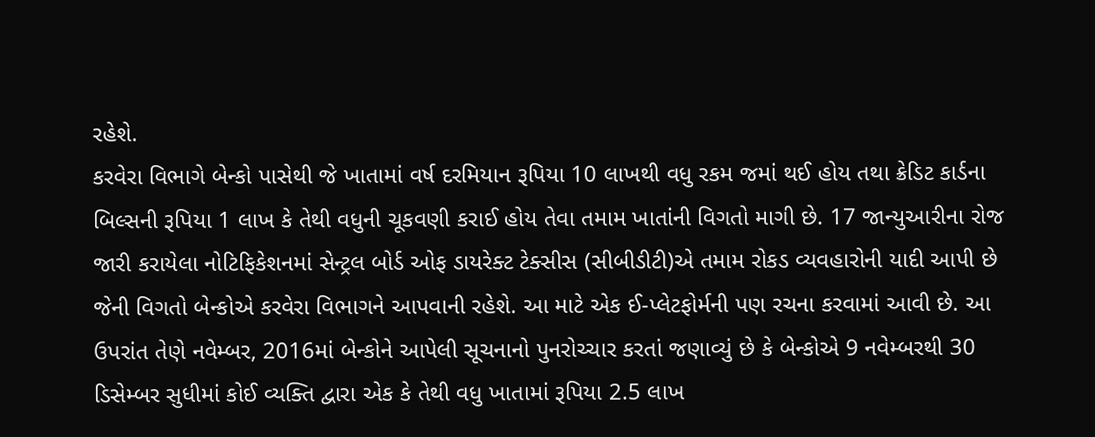રહેશે.
કરવેરા વિભાગે બેન્કો પાસેથી જે ખાતામાં વર્ષ દરમિયાન રૂપિયા 10 લાખથી વધુ રકમ જમાં થઈ હોય તથા ક્રેડિટ કાર્ડના બિલ્સની રૂપિયા 1 લાખ કે તેથી વધુની ચૂકવણી કરાઈ હોય તેવા તમામ ખાતાંની વિગતો માગી છે. 17 જાન્યુઆરીના રોજ જારી કરાયેલા નોટિફિકેશનમાં સેન્ટ્રલ બોર્ડ ઓફ ડાયરેક્ટ ટેક્સીસ (સીબીડીટી)એ તમામ રોકડ વ્યવહારોની યાદી આપી છે જેની વિગતો બેન્કોએ કરવેરા વિભાગને આપવાની રહેશે. આ માટે એક ઈ-પ્લેટફોર્મની પણ રચના કરવામાં આવી છે. આ ઉપરાંત તેણે નવેમ્બર, 2016માં બેન્કોને આપેલી સૂચનાનો પુનરોચ્ચાર કરતાં જણાવ્યું છે કે બેન્કોએ 9 નવેમ્બરથી 30 ડિસેમ્બર સુધીમાં કોઈ વ્યક્તિ દ્વારા એક કે તેથી વધુ ખાતામાં રૂપિયા 2.5 લાખ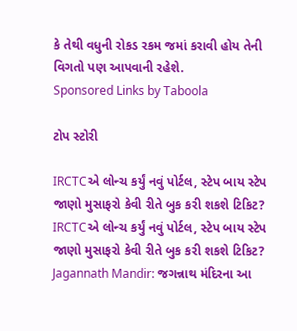કે તેથી વધુની રોકડ રકમ જમાં કરાવી હોય તેની વિગતો પણ આપવાની રહેશે.
Sponsored Links by Taboola

ટોપ સ્ટોરી

IRCTCએ લોન્ચ કર્યું નવું પોર્ટલ, સ્ટેપ બાય સ્ટેપ જાણો મુસાફરો કેવી રીતે બુક કરી શકશે ટિકિટ?
IRCTCએ લોન્ચ કર્યું નવું પોર્ટલ, સ્ટેપ બાય સ્ટેપ જાણો મુસાફરો કેવી રીતે બુક કરી શકશે ટિકિટ?
Jagannath Mandir: જગન્નાથ મંદિરના આ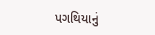પગથિયાનું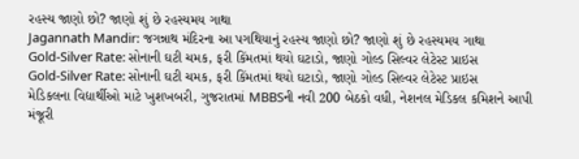રહસ્ય જાણો છો? જાણો શું છે રહસ્યમય ગાથા
Jagannath Mandir: જગન્નાથ મંદિરના આ પગથિયાનું રહસ્ય જાણો છો? જાણો શું છે રહસ્યમય ગાથા
Gold-Silver Rate: સોનાની ઘટી ચમક, ફરી કિંમતમાં થયો ઘટાડો, જાણો ગોલ્ડ સિલ્વર લેટેસ્ટ પ્રાઇસ
Gold-Silver Rate: સોનાની ઘટી ચમક, ફરી કિંમતમાં થયો ઘટાડો, જાણો ગોલ્ડ સિલ્વર લેટેસ્ટ પ્રાઇસ
મેડિકલના વિદ્યાર્થીઓ માટે ખુશખબરી, ગુજરાતમાં MBBSની નવી 200 બેઠકો વધી, નેશનલ મેડિકલ કમિશને આપી મંજૂરી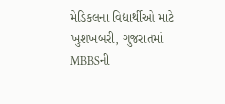મેડિકલના વિદ્યાર્થીઓ માટે ખુશખબરી, ગુજરાતમાં MBBSની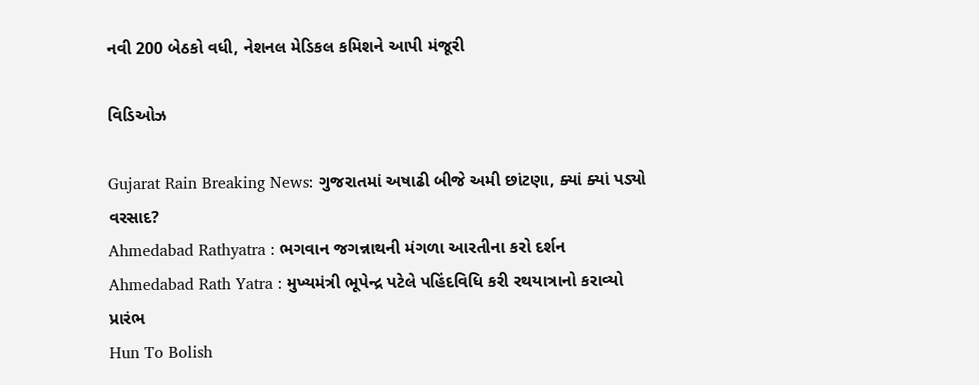નવી 200 બેઠકો વધી, નેશનલ મેડિકલ કમિશને આપી મંજૂરી

વિડિઓઝ

Gujarat Rain Breaking News: ગુજરાતમાં અષાઢી બીજે અમી છાંટણા, ક્યાં ક્યાં પડ્યો વરસાદ?
Ahmedabad Rathyatra : ભગવાન જગન્નાથની મંગળા આરતીના કરો દર્શન
Ahmedabad Rath Yatra : મુખ્યમંત્રી ભૂપેન્દ્ર પટેલે પહિંદવિધિ કરી રથયાત્રાનો કરાવ્યો પ્રારંભ
Hun To Bolish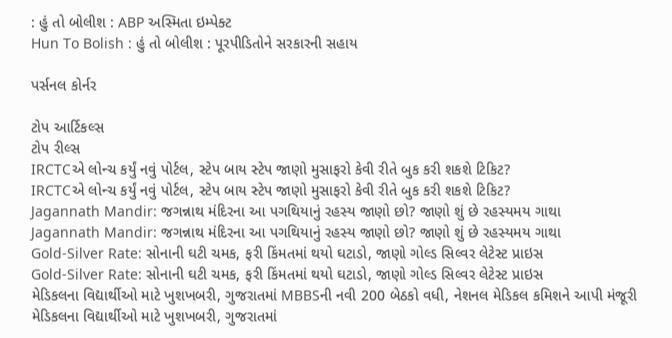: હું તો બોલીશ : ABP અસ્મિતા ઇમ્પેક્ટ
Hun To Bolish : હું તો બોલીશ : પૂરપીડિતોને સરકારની સહાય

પર્સનલ કોર્નર

ટોપ આર્ટિકલ્સ
ટોપ રીલ્સ
IRCTCએ લોન્ચ કર્યું નવું પોર્ટલ, સ્ટેપ બાય સ્ટેપ જાણો મુસાફરો કેવી રીતે બુક કરી શકશે ટિકિટ?
IRCTCએ લોન્ચ કર્યું નવું પોર્ટલ, સ્ટેપ બાય સ્ટેપ જાણો મુસાફરો કેવી રીતે બુક કરી શકશે ટિકિટ?
Jagannath Mandir: જગન્નાથ મંદિરના આ પગથિયાનું રહસ્ય જાણો છો? જાણો શું છે રહસ્યમય ગાથા
Jagannath Mandir: જગન્નાથ મંદિરના આ પગથિયાનું રહસ્ય જાણો છો? જાણો શું છે રહસ્યમય ગાથા
Gold-Silver Rate: સોનાની ઘટી ચમક, ફરી કિંમતમાં થયો ઘટાડો, જાણો ગોલ્ડ સિલ્વર લેટેસ્ટ પ્રાઇસ
Gold-Silver Rate: સોનાની ઘટી ચમક, ફરી કિંમતમાં થયો ઘટાડો, જાણો ગોલ્ડ સિલ્વર લેટેસ્ટ પ્રાઇસ
મેડિકલના વિદ્યાર્થીઓ માટે ખુશખબરી, ગુજરાતમાં MBBSની નવી 200 બેઠકો વધી, નેશનલ મેડિકલ કમિશને આપી મંજૂરી
મેડિકલના વિદ્યાર્થીઓ માટે ખુશખબરી, ગુજરાતમાં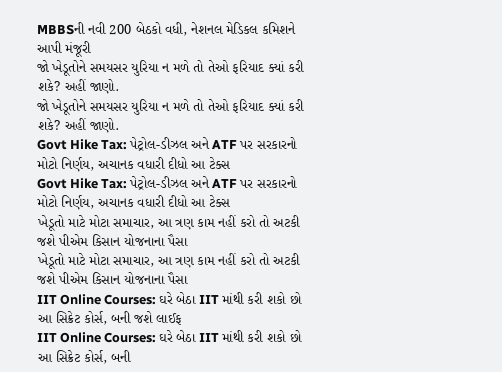MBBSની નવી 200 બેઠકો વધી, નેશનલ મેડિકલ કમિશને આપી મંજૂરી
જો ખેડૂતોને સમયસર યુરિયા ન મળે તો તેઓ ફરિયાદ ક્યાં કરી શકે? અહીં જાણો.
જો ખેડૂતોને સમયસર યુરિયા ન મળે તો તેઓ ફરિયાદ ક્યાં કરી શકે? અહીં જાણો.
Govt Hike Tax: પેટ્રોલ-ડીઝલ અને ATF પર સરકારનો મોટો નિર્ણય, અચાનક વધારી દીધો આ ટેક્સ
Govt Hike Tax: પેટ્રોલ-ડીઝલ અને ATF પર સરકારનો મોટો નિર્ણય, અચાનક વધારી દીધો આ ટેક્સ
ખેડૂતો માટે મોટા સમાચાર, આ ત્રણ કામ નહીં કરો તો અટકી જશે પીએમ કિસાન યોજનાના પૈસા
ખેડૂતો માટે મોટા સમાચાર, આ ત્રણ કામ નહીં કરો તો અટકી જશે પીએમ કિસાન યોજનાના પૈસા
IIT Online Courses: ઘરે બેઠા IIT માંથી કરી શકો છો આ સિક્રેટ કોર્સ, બની જશે લાઈફ
IIT Online Courses: ઘરે બેઠા IIT માંથી કરી શકો છો આ સિક્રેટ કોર્સ, બની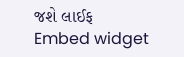જશે લાઈફ
Embed widget